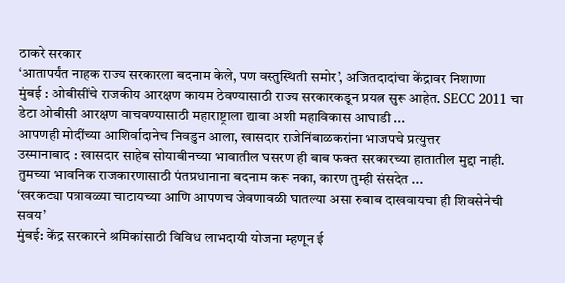ठाकरे सरकार
‘आतापर्यंत नाहक राज्य सरकारला बदनाम केले, पण वस्तुस्थिती समोर’, अजितदादांचा केंद्रावर निशाणा
मुंबई : ओबीसींचे राजकीय आरक्षण कायम ठेवण्यासाठी राज्य सरकारकडून प्रयत्न सुरू आहेत. SECC 2011 चा डेटा ओबीसी आरक्षण वाचवण्यासाठी महाराष्ट्राला द्यावा अशी महाविकास आघाडी ...
आपणही मोदींच्या आशिर्वादानेच निवडुन आला, खासदार राजेनिंबाळकरांना भाजपचे प्रत्युत्तर
उस्मानाबाद : खासदार साहेब सोयाबीनच्या भावातील घसरण ही बाब फक्त सरकारच्या हातातील मुद्दा नाही. तुमच्या भावनिक राजकारणासाठी पंतप्रधानाना बदनाम करू नका, कारण तुम्ही संसदेत ...
‘खरकट्या पत्रावळ्या चाटायच्या आणि आपणच जेवणावळी घातल्या असा रुबाब दाखवायचा ही शिवसेनेची सवय’
मुंबई: केंद्र सरकारने श्रमिकांसाठी विविध लाभदायी योजना म्हणून ई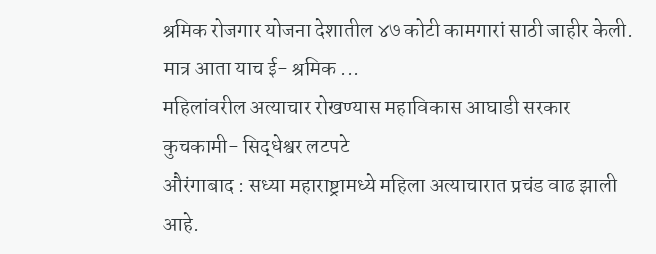श्रमिक रोजगार योजना देशातील ४७ कोटी कामगारां साठी जाहीर केली. मात्र आता याच ई- श्रमिक ...
महिलांवरील अत्याचार रोखण्यास महाविकास आघाडी सरकार कुचकामी- सिद्धेश्वर लटपटे
औरंगाबाद : सध्या महाराष्ट्रामध्ये महिला अत्याचारात प्रचंड वाढ झाली आहे.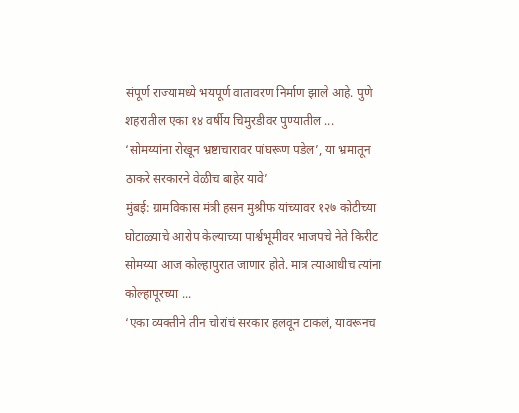संपूर्ण राज्यामध्ये भयपूर्ण वातावरण निर्माण झाले आहे. पुणे शहरातील एका १४ वर्षीय चिमुरडीवर पुण्यातील ...
‘सोमय्यांना रोखून भ्रष्टाचारावर पांघरूण पडेल’, या भ्रमातून ठाकरे सरकारने वेळीच बाहेर यावे’
मुंबई: ग्रामविकास मंत्री हसन मुश्रीफ यांच्यावर १२७ कोटीच्या घोटाळ्याचे आरोप केल्याच्या पार्श्वभूमीवर भाजपचे नेते किरीट सोमय्या आज कोल्हापुरात जाणार होते. मात्र त्याआधीच त्यांना कोल्हापूरच्या ...
‘एका व्यक्तीने तीन चोरांचं सरकार हलवून टाकलं, यावरूनच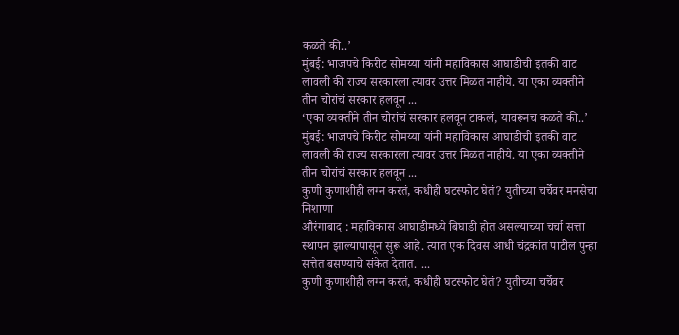कळते की..’
मुंबई: भाजपचे किरीट सोमय्या यांनी महाविकास आघाडीची इतकी वाट लावली की राज्य सरकारला त्यावर उत्तर मिळत नाहीये. या एका व्यक्तीने तीन चोरांचं सरकार हलवून ...
‘एका व्यक्तीने तीन चोरांचं सरकार हलवून टाकलं, यावरूनच कळते की..’
मुंबई: भाजपचे किरीट सोमय्या यांनी महाविकास आघाडीची इतकी वाट लावली की राज्य सरकारला त्यावर उत्तर मिळत नाहीये. या एका व्यक्तीने तीन चोरांचं सरकार हलवून ...
कुणी कुणाशीही लग्न करतं, कधीही घटस्फोट घेतं? युतीच्या चर्चेवर मनसेचा निशाणा
औरंगाबाद : महाविकास आघाडीमध्ये बिघाडी होत असल्याच्या चर्चा सत्ता स्थापन झाल्यापासून सुरू आहे. त्यात एक दिवस आधी चंद्रकांत पाटील पुन्हा सत्तेत बसण्याचे संकेत देतात. ...
कुणी कुणाशीही लग्न करतं, कधीही घटस्फोट घेतं? युतीच्या चर्चेवर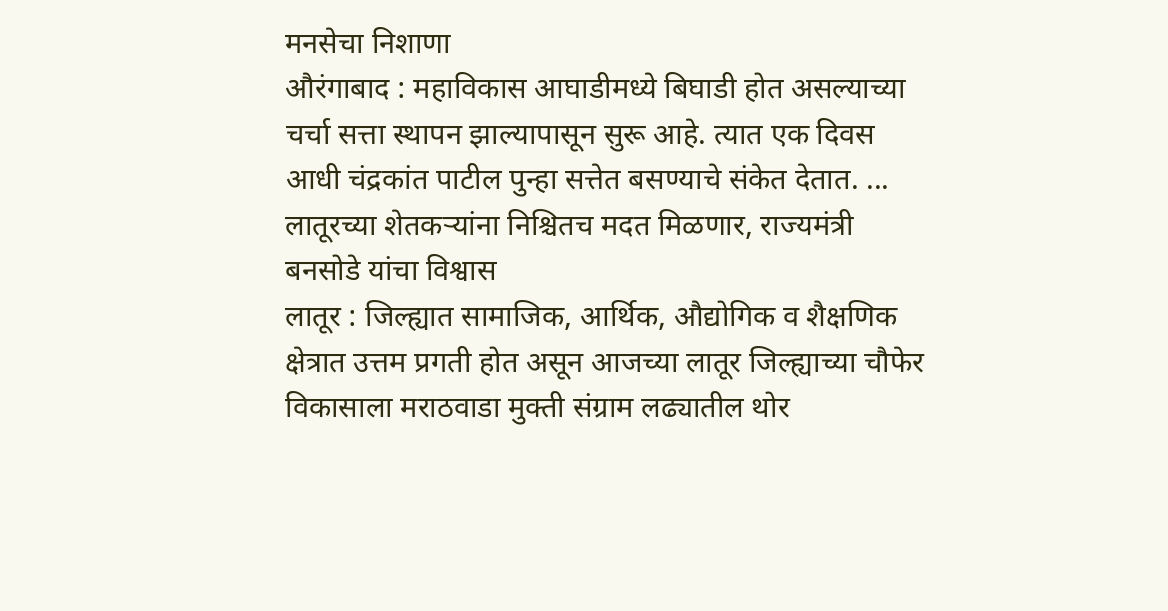मनसेचा निशाणा
औरंगाबाद : महाविकास आघाडीमध्ये बिघाडी होत असल्याच्या चर्चा सत्ता स्थापन झाल्यापासून सुरू आहे. त्यात एक दिवस आधी चंद्रकांत पाटील पुन्हा सत्तेत बसण्याचे संकेत देतात. ...
लातूरच्या शेतकऱ्यांना निश्चितच मदत मिळणार, राज्यमंत्री बनसोडे यांचा विश्वास
लातूर : जिल्ह्यात सामाजिक, आर्थिक, औद्योगिक व शैक्षणिक क्षेत्रात उत्तम प्रगती होत असून आजच्या लातूर जिल्ह्याच्या चौफेर विकासाला मराठवाडा मुक्ती संग्राम लढ्यातील थोर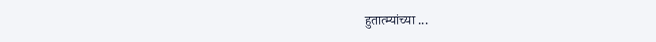हुतात्म्यांच्या ...